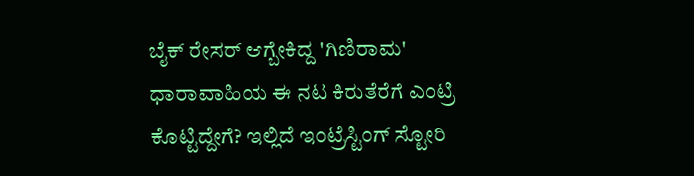ಬೈಕ್ ರೇಸರ್ ಆಗ್ಬೇಕಿದ್ದ 'ಗಿಣಿರಾಮ' ಧಾರಾವಾಹಿಯ ಈ ನಟ ಕಿರುತೆರೆಗೆ ಎಂಟ್ರಿ ಕೊಟ್ಟಿದ್ದೇಗೆ? ಇಲ್ಲಿದೆ ಇಂಟ್ರೆಸ್ಟಿಂಗ್ ಸ್ಟೋರಿ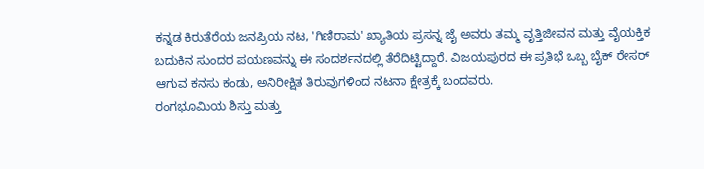ಕನ್ನಡ ಕಿರುತೆರೆಯ ಜನಪ್ರಿಯ ನಟ, 'ಗಿಣಿರಾಮ' ಖ್ಯಾತಿಯ ಪ್ರಸನ್ನ ಜೈ ಅವರು ತಮ್ಮ ವೃತ್ತಿಜೀವನ ಮತ್ತು ವೈಯಕ್ತಿಕ ಬದುಕಿನ ಸುಂದರ ಪಯಣವನ್ನು ಈ ಸಂದರ್ಶನದಲ್ಲಿ ತೆರೆದಿಟ್ಟಿದ್ದಾರೆ. ವಿಜಯಪುರದ ಈ ಪ್ರತಿಭೆ ಒಬ್ಬ ಬೈಕ್ ರೇಸರ್ ಆಗುವ ಕನಸು ಕಂಡು, ಅನಿರೀಕ್ಷಿತ ತಿರುವುಗಳಿಂದ ನಟನಾ ಕ್ಷೇತ್ರಕ್ಕೆ ಬಂದವರು.
ರಂಗಭೂಮಿಯ ಶಿಸ್ತು ಮತ್ತು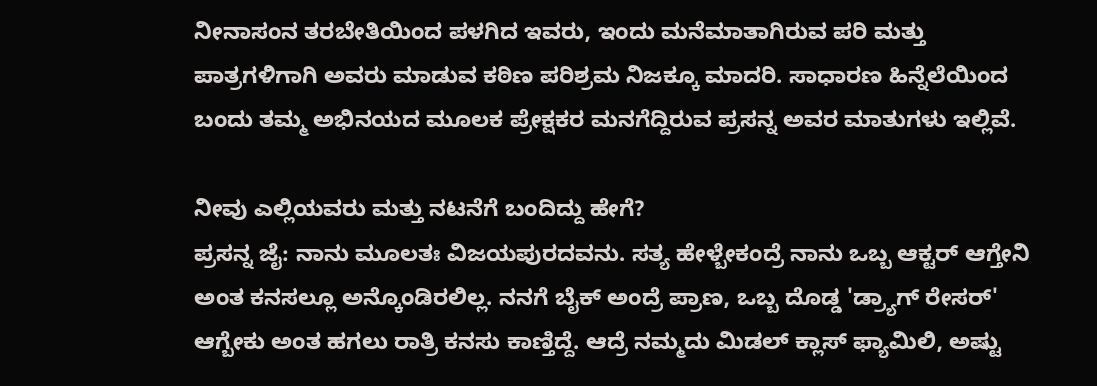ನೀನಾಸಂನ ತರಬೇತಿಯಿಂದ ಪಳಗಿದ ಇವರು, ಇಂದು ಮನೆಮಾತಾಗಿರುವ ಪರಿ ಮತ್ತು ಪಾತ್ರಗಳಿಗಾಗಿ ಅವರು ಮಾಡುವ ಕಠಿಣ ಪರಿಶ್ರಮ ನಿಜಕ್ಕೂ ಮಾದರಿ. ಸಾಧಾರಣ ಹಿನ್ನೆಲೆಯಿಂದ ಬಂದು ತಮ್ಮ ಅಭಿನಯದ ಮೂಲಕ ಪ್ರೇಕ್ಷಕರ ಮನಗೆದ್ದಿರುವ ಪ್ರಸನ್ನ ಅವರ ಮಾತುಗಳು ಇಲ್ಲಿವೆ.

ನೀವು ಎಲ್ಲಿಯವರು ಮತ್ತು ನಟನೆಗೆ ಬಂದಿದ್ದು ಹೇಗೆ?
ಪ್ರಸನ್ನ ಜೈ: ನಾನು ಮೂಲತಃ ವಿಜಯಪುರದವನು. ಸತ್ಯ ಹೇಳ್ಬೇಕಂದ್ರೆ ನಾನು ಒಬ್ಬ ಆಕ್ಟರ್ ಆಗ್ತೇನಿ ಅಂತ ಕನಸಲ್ಲೂ ಅನ್ಕೊಂಡಿರಲಿಲ್ಲ. ನನಗೆ ಬೈಕ್ ಅಂದ್ರೆ ಪ್ರಾಣ, ಒಬ್ಬ ದೊಡ್ಡ 'ಡ್ರ್ಯಾಗ್ ರೇಸರ್' ಆಗ್ಬೇಕು ಅಂತ ಹಗಲು ರಾತ್ರಿ ಕನಸು ಕಾಣ್ತಿದ್ದೆ. ಆದ್ರೆ ನಮ್ಮದು ಮಿಡಲ್ ಕ್ಲಾಸ್ ಫ್ಯಾಮಿಲಿ, ಅಷ್ಟು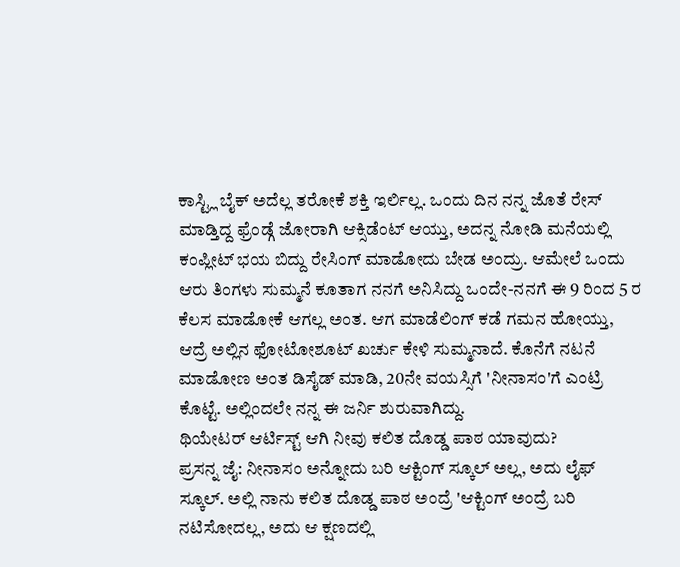ಕಾಸ್ಟ್ಲಿ ಬೈಕ್ ಅದೆಲ್ಲ ತರೋಕೆ ಶಕ್ತಿ ಇರ್ಲಿಲ್ಲ. ಒಂದು ದಿನ ನನ್ನ ಜೊತೆ ರೇಸ್ ಮಾಡ್ತಿದ್ದ ಫ್ರೆಂಡ್ಗೆ ಜೋರಾಗಿ ಆಕ್ಸಿಡೆಂಟ್ ಆಯ್ತು, ಅದನ್ನ ನೋಡಿ ಮನೆಯಲ್ಲಿ ಕಂಪ್ಲೀಟ್ ಭಯ ಬಿದ್ದು ರೇಸಿಂಗ್ ಮಾಡೋದು ಬೇಡ ಅಂದ್ರು. ಆಮೇಲೆ ಒಂದು ಆರು ತಿಂಗಳು ಸುಮ್ಮನೆ ಕೂತಾಗ ನನಗೆ ಅನಿಸಿದ್ದು ಒಂದೇ-ನನಗೆ ಈ 9 ರಿಂದ 5 ರ ಕೆಲಸ ಮಾಡೋಕೆ ಆಗಲ್ಲ ಅಂತ. ಆಗ ಮಾಡೆಲಿಂಗ್ ಕಡೆ ಗಮನ ಹೋಯ್ತು, ಆದ್ರೆ ಅಲ್ಲಿನ ಫೋಟೋಶೂಟ್ ಖರ್ಚು ಕೇಳಿ ಸುಮ್ಮನಾದೆ. ಕೊನೆಗೆ ನಟನೆ ಮಾಡೋಣ ಅಂತ ಡಿಸೈಡ್ ಮಾಡಿ, 20ನೇ ವಯಸ್ಸಿಗೆ 'ನೀನಾಸಂ'ಗೆ ಎಂಟ್ರಿ ಕೊಟ್ಟೆ. ಅಲ್ಲಿಂದಲೇ ನನ್ನ ಈ ಜರ್ನಿ ಶುರುವಾಗಿದ್ದು.
ಥಿಯೇಟರ್ ಆರ್ಟಿಸ್ಟ್ ಆಗಿ ನೀವು ಕಲಿತ ದೊಡ್ಡ ಪಾಠ ಯಾವುದು?
ಪ್ರಸನ್ನ ಜೈ: ನೀನಾಸಂ ಅನ್ನೋದು ಬರಿ ಆಕ್ಟಿಂಗ್ ಸ್ಕೂಲ್ ಅಲ್ಲ, ಅದು ಲೈಫ್ ಸ್ಕೂಲ್. ಅಲ್ಲಿ ನಾನು ಕಲಿತ ದೊಡ್ಡ ಪಾಠ ಅಂದ್ರೆ 'ಆಕ್ಟಿಂಗ್ ಅಂದ್ರೆ ಬರಿ ನಟಿಸೋದಲ್ಲ, ಅದು ಆ ಕ್ಷಣದಲ್ಲಿ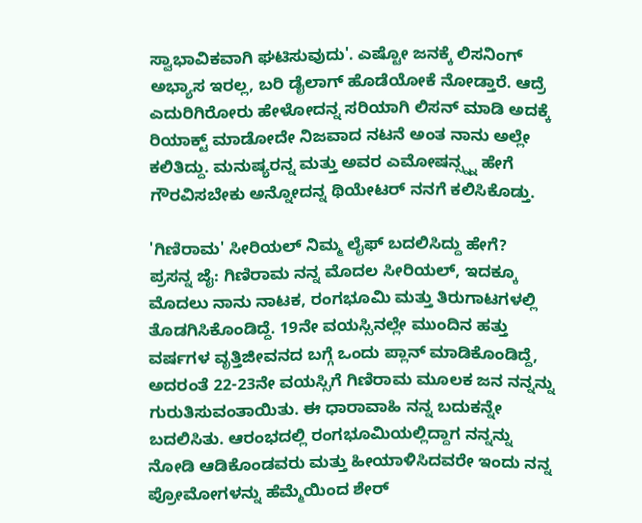ಸ್ವಾಭಾವಿಕವಾಗಿ ಘಟಿಸುವುದು'. ಎಷ್ಟೋ ಜನಕ್ಕೆ ಲಿಸನಿಂಗ್ ಅಭ್ಯಾಸ ಇರಲ್ಲ, ಬರಿ ಡೈಲಾಗ್ ಹೊಡೆಯೋಕೆ ನೋಡ್ತಾರೆ. ಆದ್ರೆ ಎದುರಿಗಿರೋರು ಹೇಳೋದನ್ನ ಸರಿಯಾಗಿ ಲಿಸನ್ ಮಾಡಿ ಅದಕ್ಕೆ ರಿಯಾಕ್ಟ್ ಮಾಡೋದೇ ನಿಜವಾದ ನಟನೆ ಅಂತ ನಾನು ಅಲ್ಲೇ ಕಲಿತಿದ್ದು. ಮನುಷ್ಯರನ್ನ ಮತ್ತು ಅವರ ಎಮೋಷನ್ಸ್ನ್ನ ಹೇಗೆ ಗೌರವಿಸಬೇಕು ಅನ್ನೋದನ್ನ ಥಿಯೇಟರ್ ನನಗೆ ಕಲಿಸಿಕೊಡ್ತು.

'ಗಿಣಿರಾಮ' ಸೀರಿಯಲ್ ನಿಮ್ಮ ಲೈಫ್ ಬದಲಿಸಿದ್ದು ಹೇಗೆ?
ಪ್ರಸನ್ನ ಜೈ: ಗಿಣಿರಾಮ ನನ್ನ ಮೊದಲ ಸೀರಿಯಲ್, ಇದಕ್ಕೂ ಮೊದಲು ನಾನು ನಾಟಕ, ರಂಗಭೂಮಿ ಮತ್ತು ತಿರುಗಾಟಗಳಲ್ಲಿ ತೊಡಗಿಸಿಕೊಂಡಿದ್ದೆ. 19ನೇ ವಯಸ್ಸಿನಲ್ಲೇ ಮುಂದಿನ ಹತ್ತು ವರ್ಷಗಳ ವೃತ್ತಿಜೀವನದ ಬಗ್ಗೆ ಒಂದು ಪ್ಲಾನ್ ಮಾಡಿಕೊಂಡಿದ್ದೆ, ಅದರಂತೆ 22-23ನೇ ವಯಸ್ಸಿಗೆ ಗಿಣಿರಾಮ ಮೂಲಕ ಜನ ನನ್ನನ್ನು ಗುರುತಿಸುವಂತಾಯಿತು. ಈ ಧಾರಾವಾಹಿ ನನ್ನ ಬದುಕನ್ನೇ ಬದಲಿಸಿತು. ಆರಂಭದಲ್ಲಿ ರಂಗಭೂಮಿಯಲ್ಲಿದ್ದಾಗ ನನ್ನನ್ನು ನೋಡಿ ಆಡಿಕೊಂಡವರು ಮತ್ತು ಹೀಯಾಳಿಸಿದವರೇ ಇಂದು ನನ್ನ ಪ್ರೋಮೋಗಳನ್ನು ಹೆಮ್ಮೆಯಿಂದ ಶೇರ್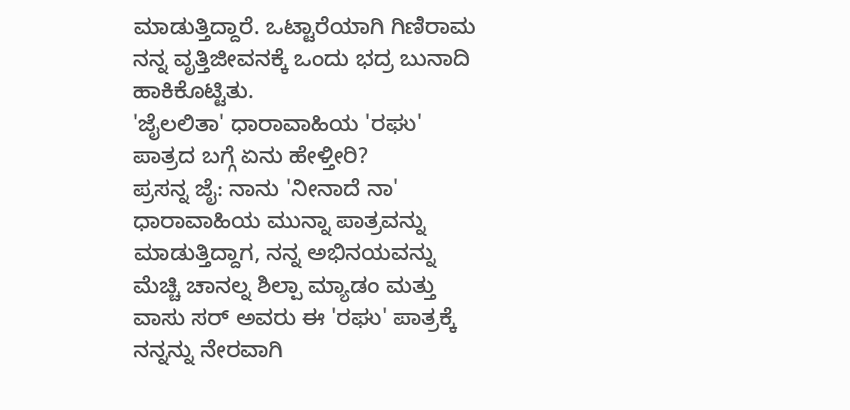ಮಾಡುತ್ತಿದ್ದಾರೆ. ಒಟ್ಟಾರೆಯಾಗಿ ಗಿಣಿರಾಮ ನನ್ನ ವೃತ್ತಿಜೀವನಕ್ಕೆ ಒಂದು ಭದ್ರ ಬುನಾದಿ ಹಾಕಿಕೊಟ್ಟಿತು.
'ಜೈಲಲಿತಾ' ಧಾರಾವಾಹಿಯ 'ರಘು' ಪಾತ್ರದ ಬಗ್ಗೆ ಏನು ಹೇಳ್ತೀರಿ?
ಪ್ರಸನ್ನ ಜೈ: ನಾನು 'ನೀನಾದೆ ನಾ' ಧಾರಾವಾಹಿಯ ಮುನ್ನಾ ಪಾತ್ರವನ್ನು ಮಾಡುತ್ತಿದ್ದಾಗ, ನನ್ನ ಅಭಿನಯವನ್ನು ಮೆಚ್ಚಿ ಚಾನಲ್ನ ಶಿಲ್ಪಾ ಮ್ಯಾಡಂ ಮತ್ತು ವಾಸು ಸರ್ ಅವರು ಈ 'ರಘು' ಪಾತ್ರಕ್ಕೆ ನನ್ನನ್ನು ನೇರವಾಗಿ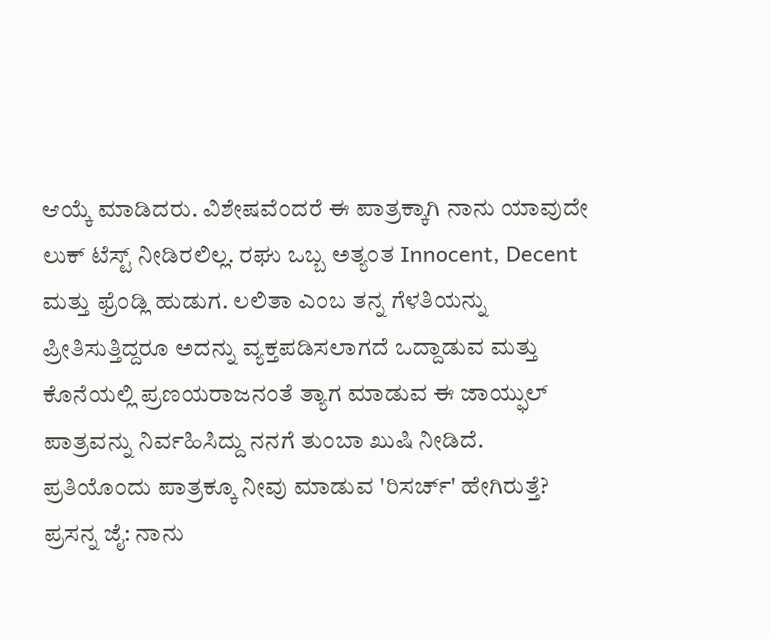ಆಯ್ಕೆ ಮಾಡಿದರು. ವಿಶೇಷವೆಂದರೆ ಈ ಪಾತ್ರಕ್ಕಾಗಿ ನಾನು ಯಾವುದೇ ಲುಕ್ ಟೆಸ್ಟ್ ನೀಡಿರಲಿಲ್ಲ. ರಘು ಒಬ್ಬ ಅತ್ಯಂತ Innocent, Decent ಮತ್ತು ಫ್ರೆಂಡ್ಲಿ ಹುಡುಗ. ಲಲಿತಾ ಎಂಬ ತನ್ನ ಗೆಳತಿಯನ್ನು ಪ್ರೀತಿಸುತ್ತಿದ್ದರೂ ಅದನ್ನು ವ್ಯಕ್ತಪಡಿಸಲಾಗದೆ ಒದ್ದಾಡುವ ಮತ್ತು ಕೊನೆಯಲ್ಲಿ ಪ್ರಣಯರಾಜನಂತೆ ತ್ಯಾಗ ಮಾಡುವ ಈ ಜಾಯ್ಫುಲ್ ಪಾತ್ರವನ್ನು ನಿರ್ವಹಿಸಿದ್ದು ನನಗೆ ತುಂಬಾ ಖುಷಿ ನೀಡಿದೆ.
ಪ್ರತಿಯೊಂದು ಪಾತ್ರಕ್ಕೂ ನೀವು ಮಾಡುವ 'ರಿಸರ್ಚ್' ಹೇಗಿರುತ್ತೆ?
ಪ್ರಸನ್ನ ಜೈ: ನಾನು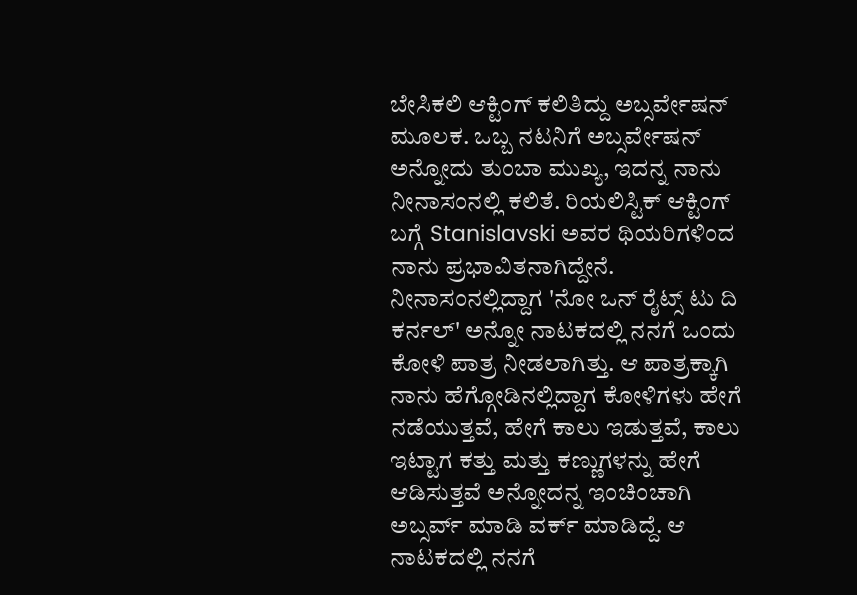ಬೇಸಿಕಲಿ ಆಕ್ಟಿಂಗ್ ಕಲಿತಿದ್ದು ಅಬ್ಸರ್ವೇಷನ್ ಮೂಲಕ. ಒಬ್ಬ ನಟನಿಗೆ ಅಬ್ಸರ್ವೇಷನ್ ಅನ್ನೋದು ತುಂಬಾ ಮುಖ್ಯ, ಇದನ್ನ ನಾನು ನೀನಾಸಂನಲ್ಲಿ ಕಲಿತೆ. ರಿಯಲಿಸ್ಟಿಕ್ ಆಕ್ಟಿಂಗ್ ಬಗ್ಗೆ Stanislavski ಅವರ ಥಿಯರಿಗಳಿಂದ ನಾನು ಪ್ರಭಾವಿತನಾಗಿದ್ದೇನೆ. ನೀನಾಸಂನಲ್ಲಿದ್ದಾಗ 'ನೋ ಒನ್ ರೈಟ್ಸ್ ಟು ದಿ ಕರ್ನಲ್' ಅನ್ನೋ ನಾಟಕದಲ್ಲಿ ನನಗೆ ಒಂದು ಕೋಳಿ ಪಾತ್ರ ನೀಡಲಾಗಿತ್ತು. ಆ ಪಾತ್ರಕ್ಕಾಗಿ ನಾನು ಹೆಗ್ಗೋಡಿನಲ್ಲಿದ್ದಾಗ ಕೋಳಿಗಳು ಹೇಗೆ ನಡೆಯುತ್ತವೆ, ಹೇಗೆ ಕಾಲು ಇಡುತ್ತವೆ, ಕಾಲು ಇಟ್ಟಾಗ ಕತ್ತು ಮತ್ತು ಕಣ್ಣುಗಳನ್ನು ಹೇಗೆ ಆಡಿಸುತ್ತವೆ ಅನ್ನೋದನ್ನ ಇಂಚಿಂಚಾಗಿ ಅಬ್ಸರ್ವ್ ಮಾಡಿ ವರ್ಕ್ ಮಾಡಿದ್ದೆ. ಆ ನಾಟಕದಲ್ಲಿ ನನಗೆ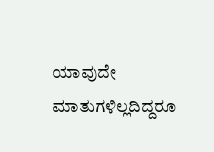ಯಾವುದೇ ಮಾತುಗಳಿಲ್ಲದಿದ್ದರೂ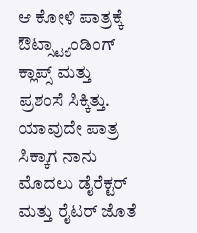ಆ ಕೋಳಿ ಪಾತ್ರಕ್ಕೆ ಔಟ್ಸ್ಟ್ಯಾಂಡಿಂಗ್ ಕ್ಲಾಪ್ಸ್ ಮತ್ತು ಪ್ರಶಂಸೆ ಸಿಕ್ಕಿತ್ತು.
ಯಾವುದೇ ಪಾತ್ರ ಸಿಕ್ಕಾಗ ನಾನು ಮೊದಲು ಡೈರೆಕ್ಟರ್ ಮತ್ತು ರೈಟರ್ ಜೊತೆ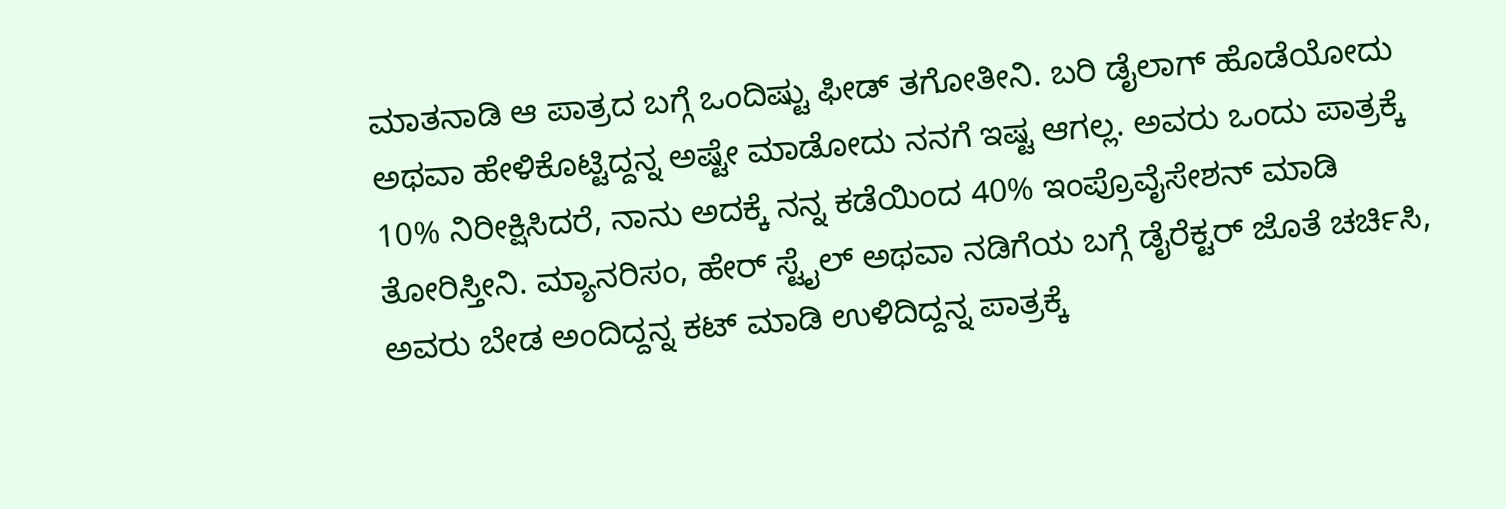ಮಾತನಾಡಿ ಆ ಪಾತ್ರದ ಬಗ್ಗೆ ಒಂದಿಷ್ಟು ಫೀಡ್ ತಗೋತೀನಿ. ಬರಿ ಡೈಲಾಗ್ ಹೊಡೆಯೋದು ಅಥವಾ ಹೇಳಿಕೊಟ್ಟಿದ್ದನ್ನ ಅಷ್ಟೇ ಮಾಡೋದು ನನಗೆ ಇಷ್ಟ ಆಗಲ್ಲ. ಅವರು ಒಂದು ಪಾತ್ರಕ್ಕೆ 10% ನಿರೀಕ್ಷಿಸಿದರೆ, ನಾನು ಅದಕ್ಕೆ ನನ್ನ ಕಡೆಯಿಂದ 40% ಇಂಪ್ರೊವೈಸೇಶನ್ ಮಾಡಿ ತೋರಿಸ್ತೀನಿ. ಮ್ಯಾನರಿಸಂ, ಹೇರ್ ಸ್ಟೈಲ್ ಅಥವಾ ನಡಿಗೆಯ ಬಗ್ಗೆ ಡೈರೆಕ್ಟರ್ ಜೊತೆ ಚರ್ಚಿಸಿ, ಅವರು ಬೇಡ ಅಂದಿದ್ದನ್ನ ಕಟ್ ಮಾಡಿ ಉಳಿದಿದ್ದನ್ನ ಪಾತ್ರಕ್ಕೆ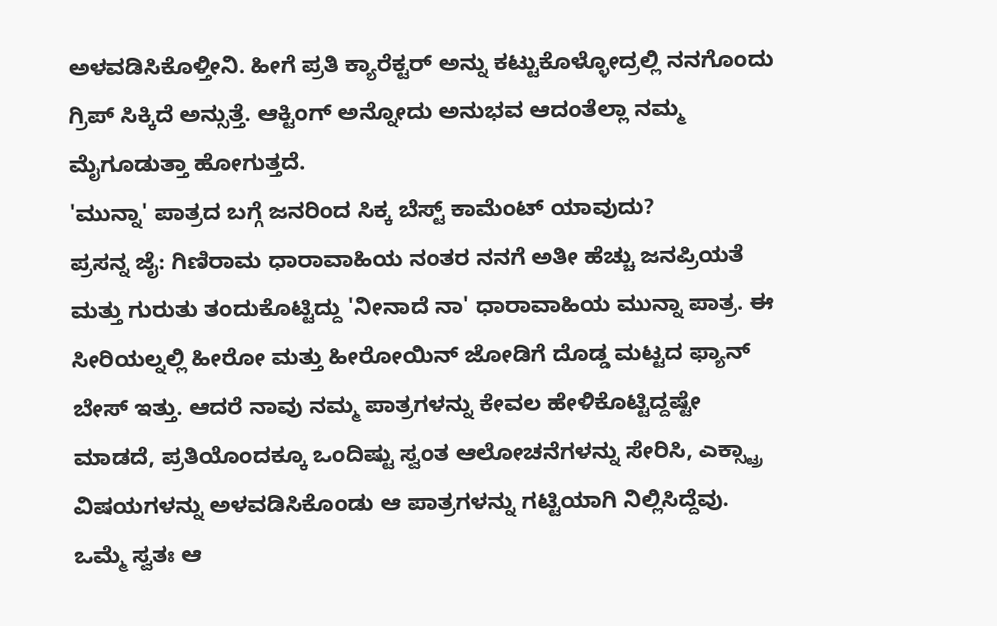ಅಳವಡಿಸಿಕೊಳ್ತೀನಿ. ಹೀಗೆ ಪ್ರತಿ ಕ್ಯಾರೆಕ್ಟರ್ ಅನ್ನು ಕಟ್ಟುಕೊಳ್ಳೋದ್ರಲ್ಲಿ ನನಗೊಂದು ಗ್ರಿಪ್ ಸಿಕ್ಕಿದೆ ಅನ್ಸುತ್ತೆ. ಆಕ್ಟಿಂಗ್ ಅನ್ನೋದು ಅನುಭವ ಆದಂತೆಲ್ಲಾ ನಮ್ಮ ಮೈಗೂಡುತ್ತಾ ಹೋಗುತ್ತದೆ.
'ಮುನ್ನಾ' ಪಾತ್ರದ ಬಗ್ಗೆ ಜನರಿಂದ ಸಿಕ್ಕ ಬೆಸ್ಟ್ ಕಾಮೆಂಟ್ ಯಾವುದು?
ಪ್ರಸನ್ನ ಜೈ: ಗಿಣಿರಾಮ ಧಾರಾವಾಹಿಯ ನಂತರ ನನಗೆ ಅತೀ ಹೆಚ್ಚು ಜನಪ್ರಿಯತೆ ಮತ್ತು ಗುರುತು ತಂದುಕೊಟ್ಟಿದ್ದು 'ನೀನಾದೆ ನಾ' ಧಾರಾವಾಹಿಯ ಮುನ್ನಾ ಪಾತ್ರ. ಈ ಸೀರಿಯಲ್ನಲ್ಲಿ ಹೀರೋ ಮತ್ತು ಹೀರೋಯಿನ್ ಜೋಡಿಗೆ ದೊಡ್ಡ ಮಟ್ಟದ ಫ್ಯಾನ್ ಬೇಸ್ ಇತ್ತು. ಆದರೆ ನಾವು ನಮ್ಮ ಪಾತ್ರಗಳನ್ನು ಕೇವಲ ಹೇಳಿಕೊಟ್ಟಿದ್ದಷ್ಟೇ ಮಾಡದೆ, ಪ್ರತಿಯೊಂದಕ್ಕೂ ಒಂದಿಷ್ಟು ಸ್ವಂತ ಆಲೋಚನೆಗಳನ್ನು ಸೇರಿಸಿ, ಎಕ್ಸ್ಟ್ರಾ ವಿಷಯಗಳನ್ನು ಅಳವಡಿಸಿಕೊಂಡು ಆ ಪಾತ್ರಗಳನ್ನು ಗಟ್ಟಿಯಾಗಿ ನಿಲ್ಲಿಸಿದ್ದೆವು.
ಒಮ್ಮೆ ಸ್ವತಃ ಆ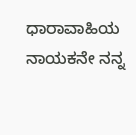ಧಾರಾವಾಹಿಯ ನಾಯಕನೇ ನನ್ನ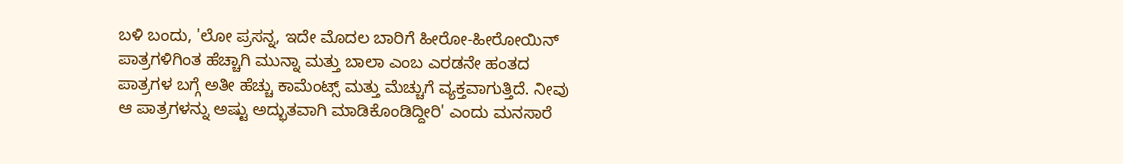ಬಳಿ ಬಂದು, 'ಲೋ ಪ್ರಸನ್ನ, ಇದೇ ಮೊದಲ ಬಾರಿಗೆ ಹೀರೋ-ಹೀರೋಯಿನ್ ಪಾತ್ರಗಳಿಗಿಂತ ಹೆಚ್ಚಾಗಿ ಮುನ್ನಾ ಮತ್ತು ಬಾಲಾ ಎಂಬ ಎರಡನೇ ಹಂತದ ಪಾತ್ರಗಳ ಬಗ್ಗೆ ಅತೀ ಹೆಚ್ಚು ಕಾಮೆಂಟ್ಸ್ ಮತ್ತು ಮೆಚ್ಚುಗೆ ವ್ಯಕ್ತವಾಗುತ್ತಿದೆ. ನೀವು ಆ ಪಾತ್ರಗಳನ್ನು ಅಷ್ಟು ಅದ್ಭುತವಾಗಿ ಮಾಡಿಕೊಂಡಿದ್ದೀರಿ' ಎಂದು ಮನಸಾರೆ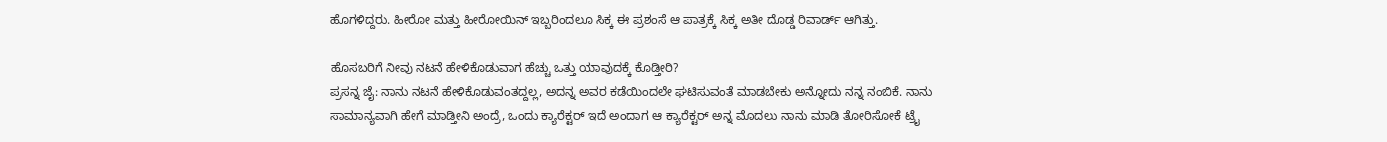ಹೊಗಳಿದ್ದರು. ಹೀರೋ ಮತ್ತು ಹೀರೋಯಿನ್ ಇಬ್ಬರಿಂದಲೂ ಸಿಕ್ಕ ಈ ಪ್ರಶಂಸೆ ಆ ಪಾತ್ರಕ್ಕೆ ಸಿಕ್ಕ ಅತೀ ದೊಡ್ಡ ರಿವಾರ್ಡ್ ಆಗಿತ್ತು.

ಹೊಸಬರಿಗೆ ನೀವು ನಟನೆ ಹೇಳಿಕೊಡುವಾಗ ಹೆಚ್ಚು ಒತ್ತು ಯಾವುದಕ್ಕೆ ಕೊಡ್ತೀರಿ?
ಪ್ರಸನ್ನ ಜೈ: ನಾನು ನಟನೆ ಹೇಳಿಕೊಡುವಂತದ್ದಲ್ಲ, ಅದನ್ನ ಅವರ ಕಡೆಯಿಂದಲೇ ಘಟಿಸುವಂತೆ ಮಾಡಬೇಕು ಅನ್ನೋದು ನನ್ನ ನಂಬಿಕೆ. ನಾನು ಸಾಮಾನ್ಯವಾಗಿ ಹೇಗೆ ಮಾಡ್ತೀನಿ ಅಂದ್ರೆ, ಒಂದು ಕ್ಯಾರೆಕ್ಟರ್ ಇದೆ ಅಂದಾಗ ಆ ಕ್ಯಾರೆಕ್ಟರ್ ಅನ್ನ ಮೊದಲು ನಾನು ಮಾಡಿ ತೋರಿಸೋಕೆ ಟ್ರೈ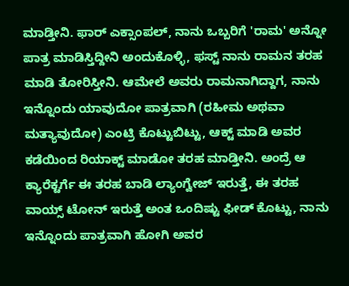ಮಾಡ್ತೀನಿ. ಫಾರ್ ಎಕ್ಸಾಂಪಲ್, ನಾನು ಒಬ್ಬರಿಗೆ 'ರಾಮ' ಅನ್ನೋ ಪಾತ್ರ ಮಾಡಿಸ್ತಿದ್ದೀನಿ ಅಂದುಕೊಳ್ಳಿ, ಫಸ್ಟ್ ನಾನು ರಾಮನ ತರಹ ಮಾಡಿ ತೋರಿಸ್ತೀನಿ. ಆಮೇಲೆ ಅವರು ರಾಮನಾಗಿದ್ದಾಗ, ನಾನು ಇನ್ನೊಂದು ಯಾವುದೋ ಪಾತ್ರವಾಗಿ (ರಹೀಮ ಅಥವಾ ಮತ್ಯಾವುದೋ) ಎಂಟ್ರಿ ಕೊಟ್ಟುಬಿಟ್ಟು, ಆಕ್ಟ್ ಮಾಡಿ ಅವರ ಕಡೆಯಿಂದ ರಿಯಾಕ್ಟ್ ಮಾಡೋ ತರಹ ಮಾಡ್ತೀನಿ. ಅಂದ್ರೆ ಆ ಕ್ಯಾರೆಕ್ಟರ್ಗೆ ಈ ತರಹ ಬಾಡಿ ಲ್ಯಾಂಗ್ವೇಜ್ ಇರುತ್ತೆ, ಈ ತರಹ ವಾಯ್ಸ್ ಟೋನ್ ಇರುತ್ತೆ ಅಂತ ಒಂದಿಷ್ಟು ಫೀಡ್ ಕೊಟ್ಟು, ನಾನು ಇನ್ನೊಂದು ಪಾತ್ರವಾಗಿ ಹೋಗಿ ಅವರ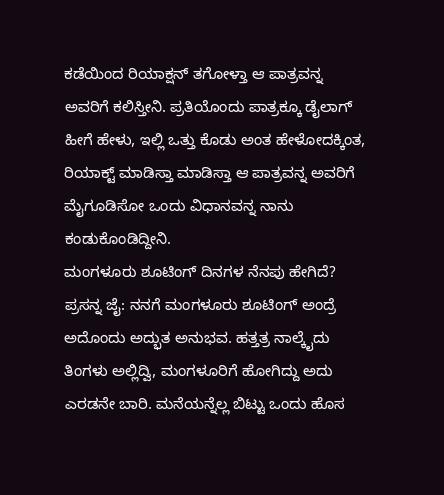ಕಡೆಯಿಂದ ರಿಯಾಕ್ಷನ್ ತಗೋಳ್ತಾ ಆ ಪಾತ್ರವನ್ನ ಅವರಿಗೆ ಕಲಿಸ್ತೀನಿ. ಪ್ರತಿಯೊಂದು ಪಾತ್ರಕ್ಕೂ ಡೈಲಾಗ್ ಹೀಗೆ ಹೇಳು, ಇಲ್ಲಿ ಒತ್ತು ಕೊಡು ಅಂತ ಹೇಳೋದಕ್ಕಿಂತ, ರಿಯಾಕ್ಟ್ ಮಾಡಿಸ್ತಾ ಮಾಡಿಸ್ತಾ ಆ ಪಾತ್ರವನ್ನ ಅವರಿಗೆ ಮೈಗೂಡಿಸೋ ಒಂದು ವಿಧಾನವನ್ನ ನಾನು ಕಂಡುಕೊಂಡಿದ್ದೀನಿ.
ಮಂಗಳೂರು ಶೂಟಿಂಗ್ ದಿನಗಳ ನೆನಪು ಹೇಗಿದೆ?
ಪ್ರಸನ್ನ ಜೈ: ನನಗೆ ಮಂಗಳೂರು ಶೂಟಿಂಗ್ ಅಂದ್ರೆ ಅದೊಂದು ಅದ್ಭುತ ಅನುಭವ. ಹತ್ತತ್ರ ನಾಲ್ಕೈದು ತಿಂಗಳು ಅಲ್ಲಿದ್ವಿ, ಮಂಗಳೂರಿಗೆ ಹೋಗಿದ್ದು ಅದು ಎರಡನೇ ಬಾರಿ. ಮನೆಯನ್ನೆಲ್ಲ ಬಿಟ್ಟು ಒಂದು ಹೊಸ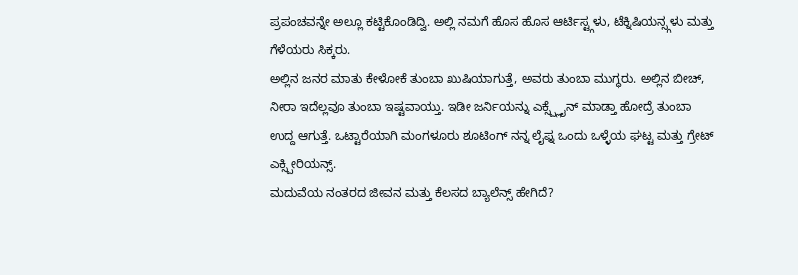ಪ್ರಪಂಚವನ್ನೇ ಅಲ್ಲೂ ಕಟ್ಟಿಕೊಂಡಿದ್ವಿ. ಅಲ್ಲಿ ನಮಗೆ ಹೊಸ ಹೊಸ ಆರ್ಟಿಸ್ಟ್ಗಳು, ಟೆಕ್ನಿಷಿಯನ್ಸ್ಗಳು ಮತ್ತು ಗೆಳೆಯರು ಸಿಕ್ಕರು.
ಅಲ್ಲಿನ ಜನರ ಮಾತು ಕೇಳೋಕೆ ತುಂಬಾ ಖುಷಿಯಾಗುತ್ತೆ, ಅವರು ತುಂಬಾ ಮುಗ್ಧರು. ಅಲ್ಲಿನ ಬೀಚ್, ನೀರಾ ಇದೆಲ್ಲವೂ ತುಂಬಾ ಇಷ್ಟವಾಯ್ತು. ಇಡೀ ಜರ್ನಿಯನ್ನು ಎಕ್ಸ್ಪ್ಲೈನ್ ಮಾಡ್ತಾ ಹೋದ್ರೆ ತುಂಬಾ ಉದ್ದ ಆಗುತ್ತೆ. ಒಟ್ಟಾರೆಯಾಗಿ ಮಂಗಳೂರು ಶೂಟಿಂಗ್ ನನ್ನ ಲೈಫ್ನ ಒಂದು ಒಳ್ಳೆಯ ಘಟ್ಟ ಮತ್ತು ಗ್ರೇಟ್ ಎಕ್ಸ್ಪೀರಿಯನ್ಸ್.
ಮದುವೆಯ ನಂತರದ ಜೀವನ ಮತ್ತು ಕೆಲಸದ ಬ್ಯಾಲೆನ್ಸ್ ಹೇಗಿದೆ?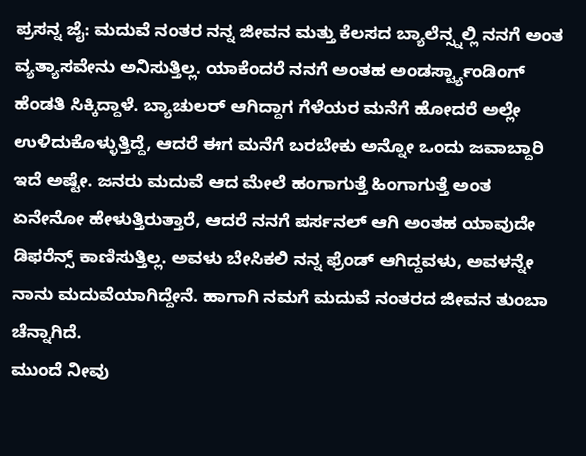ಪ್ರಸನ್ನ ಜೈ: ಮದುವೆ ನಂತರ ನನ್ನ ಜೀವನ ಮತ್ತು ಕೆಲಸದ ಬ್ಯಾಲೆನ್ಸ್ನಲ್ಲಿ ನನಗೆ ಅಂತ ವ್ಯತ್ಯಾಸವೇನು ಅನಿಸುತ್ತಿಲ್ಲ. ಯಾಕೆಂದರೆ ನನಗೆ ಅಂತಹ ಅಂಡರ್ಸ್ಟ್ಯಾಂಡಿಂಗ್ ಹೆಂಡತಿ ಸಿಕ್ಕಿದ್ದಾಳೆ. ಬ್ಯಾಚುಲರ್ ಆಗಿದ್ದಾಗ ಗೆಳೆಯರ ಮನೆಗೆ ಹೋದರೆ ಅಲ್ಲೇ ಉಳಿದುಕೊಳ್ಳುತ್ತಿದ್ದೆ, ಆದರೆ ಈಗ ಮನೆಗೆ ಬರಬೇಕು ಅನ್ನೋ ಒಂದು ಜವಾಬ್ದಾರಿ ಇದೆ ಅಷ್ಟೇ. ಜನರು ಮದುವೆ ಆದ ಮೇಲೆ ಹಂಗಾಗುತ್ತೆ ಹಿಂಗಾಗುತ್ತೆ ಅಂತ ಏನೇನೋ ಹೇಳುತ್ತಿರುತ್ತಾರೆ, ಆದರೆ ನನಗೆ ಪರ್ಸನಲ್ ಆಗಿ ಅಂತಹ ಯಾವುದೇ ಡಿಫರೆನ್ಸ್ ಕಾಣಿಸುತ್ತಿಲ್ಲ. ಅವಳು ಬೇಸಿಕಲಿ ನನ್ನ ಫ್ರೆಂಡ್ ಆಗಿದ್ದವಳು, ಅವಳನ್ನೇ ನಾನು ಮದುವೆಯಾಗಿದ್ದೇನೆ. ಹಾಗಾಗಿ ನಮಗೆ ಮದುವೆ ನಂತರದ ಜೀವನ ತುಂಬಾ ಚೆನ್ನಾಗಿದೆ.
ಮುಂದೆ ನೀವು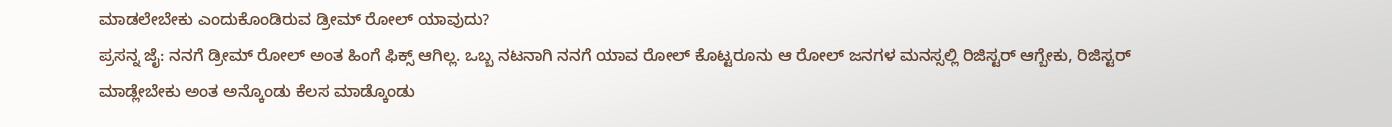ಮಾಡಲೇಬೇಕು ಎಂದುಕೊಂಡಿರುವ ಡ್ರೀಮ್ ರೋಲ್ ಯಾವುದು?
ಪ್ರಸನ್ನ ಜೈ: ನನಗೆ ಡ್ರೀಮ್ ರೋಲ್ ಅಂತ ಹಿಂಗೆ ಫಿಕ್ಸ್ ಆಗಿಲ್ಲ. ಒಬ್ಬ ನಟನಾಗಿ ನನಗೆ ಯಾವ ರೋಲ್ ಕೊಟ್ಟರೂನು ಆ ರೋಲ್ ಜನಗಳ ಮನಸ್ಸಲ್ಲಿ ರಿಜಿಸ್ಟರ್ ಆಗ್ಬೇಕು, ರಿಜಿಸ್ಟರ್ ಮಾಡ್ಲೇಬೇಕು ಅಂತ ಅನ್ಕೊಂಡು ಕೆಲಸ ಮಾಡ್ಕೊಂಡು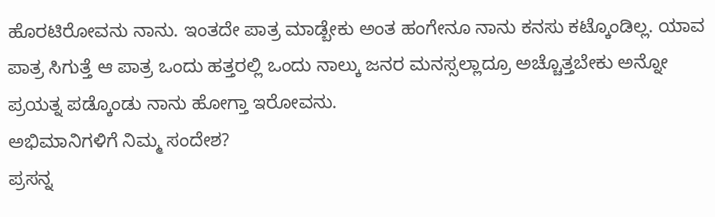ಹೊರಟಿರೋವನು ನಾನು. ಇಂತದೇ ಪಾತ್ರ ಮಾಡ್ಬೇಕು ಅಂತ ಹಂಗೇನೂ ನಾನು ಕನಸು ಕಟ್ಕೊಂಡಿಲ್ಲ. ಯಾವ ಪಾತ್ರ ಸಿಗುತ್ತೆ ಆ ಪಾತ್ರ ಒಂದು ಹತ್ತರಲ್ಲಿ ಒಂದು ನಾಲ್ಕು ಜನರ ಮನಸ್ಸಲ್ಲಾದ್ರೂ ಅಚ್ಚೊತ್ತಬೇಕು ಅನ್ನೋ ಪ್ರಯತ್ನ ಪಡ್ಕೊಂಡು ನಾನು ಹೋಗ್ತಾ ಇರೋವನು.
ಅಭಿಮಾನಿಗಳಿಗೆ ನಿಮ್ಮ ಸಂದೇಶ?
ಪ್ರಸನ್ನ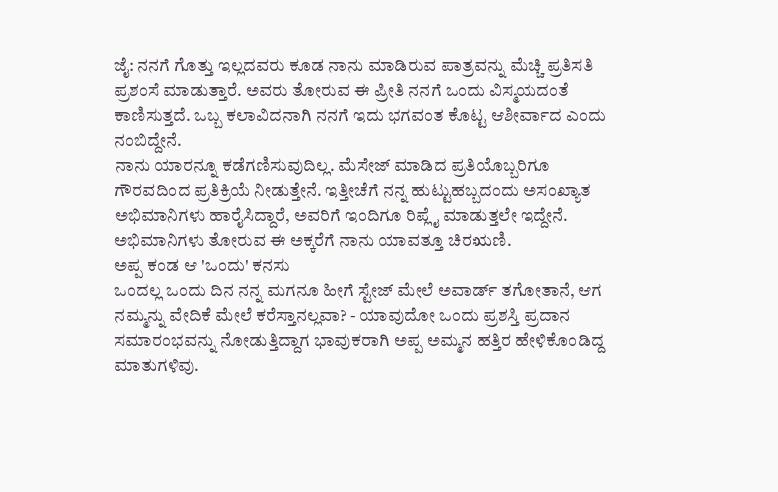ಜೈ: ನನಗೆ ಗೊತ್ತು ಇಲ್ಲದವರು ಕೂಡ ನಾನು ಮಾಡಿರುವ ಪಾತ್ರವನ್ನು ಮೆಚ್ಚಿ ಪ್ರತಿಸತಿ ಪ್ರಶಂಸೆ ಮಾಡುತ್ತಾರೆ. ಅವರು ತೋರುವ ಈ ಪ್ರೀತಿ ನನಗೆ ಒಂದು ವಿಸ್ಮಯದಂತೆ ಕಾಣಿಸುತ್ತದೆ. ಒಬ್ಬ ಕಲಾವಿದನಾಗಿ ನನಗೆ ಇದು ಭಗವಂತ ಕೊಟ್ಟ ಆಶೀರ್ವಾದ ಎಂದು ನಂಬಿದ್ದೇನೆ.
ನಾನು ಯಾರನ್ನೂ ಕಡೆಗಣಿಸುವುದಿಲ್ಲ. ಮೆಸೇಜ್ ಮಾಡಿದ ಪ್ರತಿಯೊಬ್ಬರಿಗೂ ಗೌರವದಿಂದ ಪ್ರತಿಕ್ರಿಯೆ ನೀಡುತ್ತೇನೆ. ಇತ್ತೀಚೆಗೆ ನನ್ನ ಹುಟ್ಟುಹಬ್ಬದಂದು ಅಸಂಖ್ಯಾತ ಅಭಿಮಾನಿಗಳು ಹಾರೈಸಿದ್ದಾರೆ, ಅವರಿಗೆ ಇಂದಿಗೂ ರಿಪ್ಲೈ ಮಾಡುತ್ತಲೇ ಇದ್ದೇನೆ. ಅಭಿಮಾನಿಗಳು ತೋರುವ ಈ ಅಕ್ಕರೆಗೆ ನಾನು ಯಾವತ್ತೂ ಚಿರಋಣಿ.
ಅಪ್ಪ ಕಂಡ ಆ 'ಒಂದು' ಕನಸು
ಒಂದಲ್ಲ ಒಂದು ದಿನ ನನ್ನ ಮಗನೂ ಹೀಗೆ ಸ್ಟೇಜ್ ಮೇಲೆ ಅವಾರ್ಡ್ ತಗೋತಾನೆ, ಆಗ ನಮ್ಮನ್ನು ವೇದಿಕೆ ಮೇಲೆ ಕರೆಸ್ತಾನಲ್ಲವಾ? - ಯಾವುದೋ ಒಂದು ಪ್ರಶಸ್ತಿ ಪ್ರದಾನ ಸಮಾರಂಭವನ್ನು ನೋಡುತ್ತಿದ್ದಾಗ ಭಾವುಕರಾಗಿ ಅಪ್ಪ ಅಮ್ಮನ ಹತ್ತಿರ ಹೇಳಿಕೊಂಡಿದ್ದ ಮಾತುಗಳಿವು.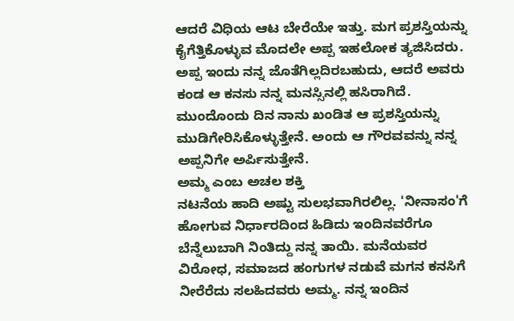ಆದರೆ ವಿಧಿಯ ಆಟ ಬೇರೆಯೇ ಇತ್ತು. ಮಗ ಪ್ರಶಸ್ತಿಯನ್ನು ಕೈಗೆತ್ತಿಕೊಳ್ಳುವ ಮೊದಲೇ ಅಪ್ಪ ಇಹಲೋಕ ತ್ಯಜಿಸಿದರು.
ಅಪ್ಪ ಇಂದು ನನ್ನ ಜೊತೆಗಿಲ್ಲದಿರಬಹುದು, ಆದರೆ ಅವರು ಕಂಡ ಆ ಕನಸು ನನ್ನ ಮನಸ್ಸಿನಲ್ಲಿ ಹಸಿರಾಗಿದೆ. ಮುಂದೊಂದು ದಿನ ನಾನು ಖಂಡಿತ ಆ ಪ್ರಶಸ್ತಿಯನ್ನು ಮುಡಿಗೇರಿಸಿಕೊಳ್ಳುತ್ತೇನೆ. ಅಂದು ಆ ಗೌರವವನ್ನು ನನ್ನ ಅಪ್ಪನಿಗೇ ಅರ್ಪಿಸುತ್ತೇನೆ.
ಅಮ್ಮ ಎಂಬ ಅಚಲ ಶಕ್ತಿ
ನಟನೆಯ ಹಾದಿ ಅಷ್ಟು ಸುಲಭವಾಗಿರಲಿಲ್ಲ. 'ನೀನಾಸಂ'ಗೆ ಹೋಗುವ ನಿರ್ಧಾರದಿಂದ ಹಿಡಿದು ಇಂದಿನವರೆಗೂ ಬೆನ್ನೆಲುಬಾಗಿ ನಿಂತಿದ್ದು ನನ್ನ ತಾಯಿ. ಮನೆಯವರ ವಿರೋಧ, ಸಮಾಜದ ಹಂಗುಗಳ ನಡುವೆ ಮಗನ ಕನಸಿಗೆ ನೀರೆರೆದು ಸಲಹಿದವರು ಅಮ್ಮ. ನನ್ನ ಇಂದಿನ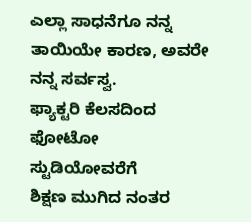ಎಲ್ಲಾ ಸಾಧನೆಗೂ ನನ್ನ ತಾಯಿಯೇ ಕಾರಣ, ಅವರೇ ನನ್ನ ಸರ್ವಸ್ವ.
ಫ್ಯಾಕ್ಟರಿ ಕೆಲಸದಿಂದ ಫೋಟೋ ಸ್ಟುಡಿಯೋವರೆಗೆ
ಶಿಕ್ಷಣ ಮುಗಿದ ನಂತರ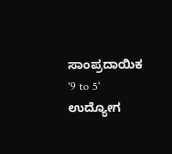ಸಾಂಪ್ರದಾಯಿಕ '9 to 5' ಉದ್ಯೋಗ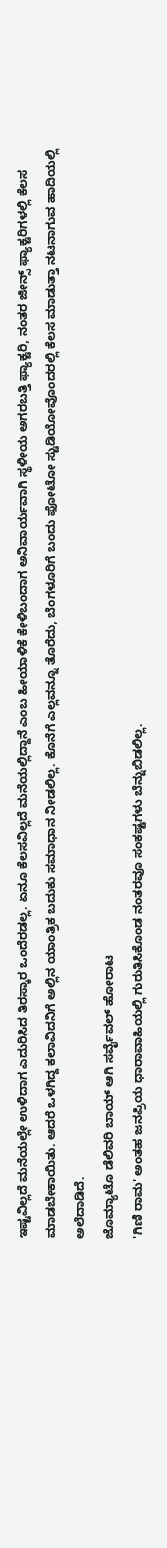ಇಷ್ಟವಿಲ್ಲದೆ ಮನೆಯಲ್ಲೇ ಉಳಿದಾಗ ಎದುರಿಸಿದ ತಿರಸ್ಕಾರ ಒಂದೆರಡಲ್ಲ. ಏನೂ ಕೆಲಸವಿಲ್ಲದೆ ಮನೆಯಲ್ಲಿದ್ದಾನೆ ಎಂಬ ಹೀಯಾಳಿಕೆ ಕೇಳಿಬಂದಾಗ ಅನಿವಾರ್ಯವಾಗಿ ಸ್ಥಳೀಯ ಅಗರಬತ್ತಿ ಫ್ಯಾಕ್ಟರಿ, ನಂತರ ಜೀನ್ಸ್ ಫ್ಯಾಕ್ಟರಿಗಳಲ್ಲಿ ಕೆಲಸ ಮಾಡಬೇಕಾಯಿತು. ಆದರೆ ಒಳಗಿದ್ದ ಕಲಾವಿದನಿಗೆ ಅಲ್ಲಿನ ಯಾಂತ್ರಿಕ ಬದುಕು ಸಮಾಧಾನ ನೀಡಲಿಲ್ಲ. ಕೊನೆಗೆ ಎಲ್ಲವನ್ನೂ ತೊರೆದು, ಬೆಂಗಳೂರಿಗೆ ಬಂದು ಫೋಟೋ ಸ್ಟುಡಿಯೋವೊಂದರಲ್ಲಿ ಕೆಲಸ ಮಾಡುತ್ತಾ ನಟನಾಗುವ ಹಾದಿಯಲ್ಲಿ ಅಲೆದಾಡಿದೆ.
ಜೊಮ್ಯಾಟೊ ಡೆಲಿವರಿ ಬಾಯ್ ಆಗಿ ಸರ್ವೈವಲ್ ಹೋರಾಟ
'ಗಿಣಿ ರಾಮ' ಅಂತಹ ಜನಪ್ರಿಯ ಧಾರಾವಾಹಿಯಲ್ಲಿ ಗುರುತಿಸಿಕೊಂಡ ನಂತರವೂ ಸಂಕಷ್ಟಗಳು ಬೆನ್ನುಬಿಡಲಿಲ್ಲ.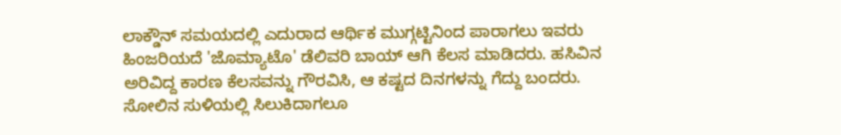ಲಾಕ್ಡೌನ್ ಸಮಯದಲ್ಲಿ ಎದುರಾದ ಆರ್ಥಿಕ ಮುಗ್ಗಟ್ಟಿನಿಂದ ಪಾರಾಗಲು ಇವರು ಹಿಂಜರಿಯದೆ 'ಜೊಮ್ಯಾಟೊ' ಡೆಲಿವರಿ ಬಾಯ್ ಆಗಿ ಕೆಲಸ ಮಾಡಿದರು. ಹಸಿವಿನ ಅರಿವಿದ್ದ ಕಾರಣ ಕೆಲಸವನ್ನು ಗೌರವಿಸಿ, ಆ ಕಷ್ಟದ ದಿನಗಳನ್ನು ಗೆದ್ದು ಬಂದರು.
ಸೋಲಿನ ಸುಳಿಯಲ್ಲಿ ಸಿಲುಕಿದಾಗಲೂ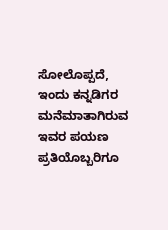ಸೋಲೊಪ್ಪದೆ, ಇಂದು ಕನ್ನಡಿಗರ ಮನೆಮಾತಾಗಿರುವ ಇವರ ಪಯಣ ಪ್ರತಿಯೊಬ್ಬರಿಗೂ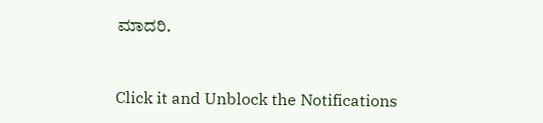ಮಾದರಿ.


Click it and Unblock the Notifications